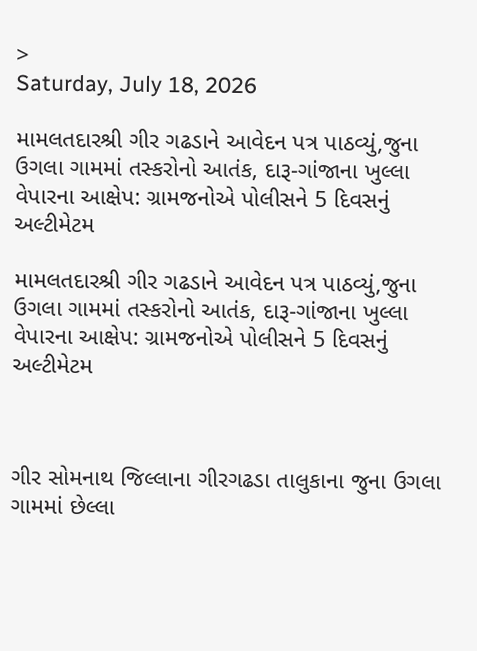>
Saturday, July 18, 2026

મામલતદારશ્રી ગીર ગઢડાને આવેદન પત્ર પાઠવ્યું,જુના ઉગલા ગામમાં તસ્કરોનો આતંક, દારૂ-ગાંજાના ખુલ્લા વેપારના આક્ષેપ: ગ્રામજનોએ પોલીસને 5 દિવસનું અલ્ટીમેટમ

મામલતદારશ્રી ગીર ગઢડાને આવેદન પત્ર પાઠવ્યું,જુના ઉગલા ગામમાં તસ્કરોનો આતંક, દારૂ-ગાંજાના ખુલ્લા વેપારના આક્ષેપ: ગ્રામજનોએ પોલીસને 5 દિવસનું અલ્ટીમેટમ



ગીર સોમનાથ જિલ્લાના ગીરગઢડા તાલુકાના જુના ઉગલા ગામમાં છેલ્લા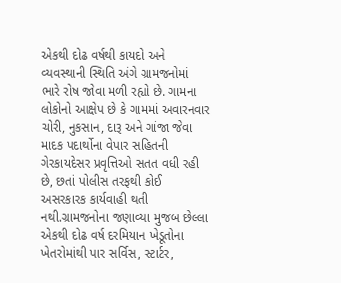એકથી દોઢ વર્ષથી કાયદો અને વ્યવસ્થાની સ્થિતિ અંગે ગ્રામજનોમાં ભારે રોષ જોવા મળી રહ્યો છે. ગામના લોકોનો આક્ષેપ છે કે ગામમાં અવારનવાર ચોરી, નુકસાન, દારૂ અને ગાંજા જેવા માદક પદાર્થોના વેપાર સહિતની ગેરકાયદેસર પ્રવૃત્તિઓ સતત વધી રહી છે, છતાં પોલીસ તરફથી કોઈ અસરકારક કાર્યવાહી થતી નથી.ગ્રામજનોના જણાવ્યા મુજબ છેલ્લા એકથી દોઢ વર્ષ દરમિયાન ખેડૂતોના ખેતરોમાંથી પાર સર્વિસ, સ્ટાર્ટર,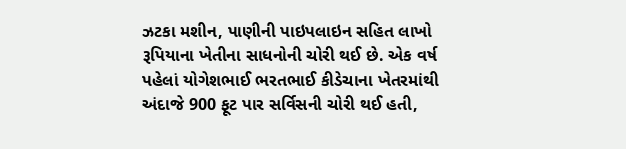ઝટકા મશીન, પાણીની પાઇપલાઇન સહિત લાખો રૂપિયાના ખેતીના સાધનોની ચોરી થઈ છે. એક વર્ષ પહેલાં યોગેશભાઈ ભરતભાઈ કીડેચાના ખેતરમાંથી અંદાજે 900 ફૂટ પાર સર્વિસની ચોરી થઈ હતી,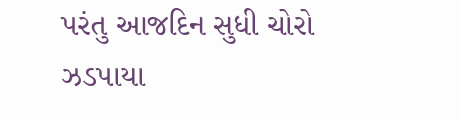પરંતુ આજદિન સુધી ચોરો ઝડપાયા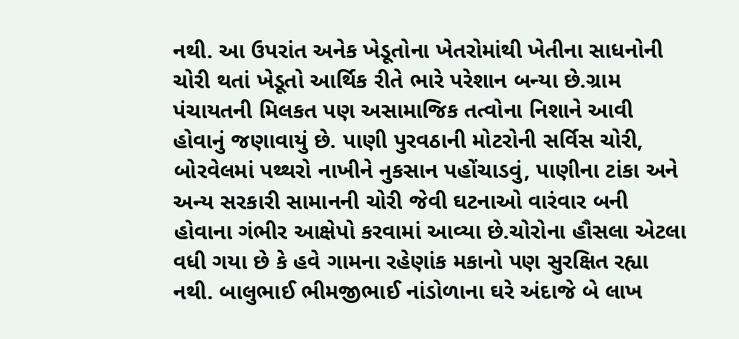નથી. આ ઉપરાંત અનેક ખેડૂતોના ખેતરોમાંથી ખેતીના સાધનોની ચોરી થતાં ખેડૂતો આર્થિક રીતે ભારે પરેશાન બન્યા છે.ગ્રામ પંચાયતની મિલકત પણ અસામાજિક તત્વોના નિશાને આવી હોવાનું જણાવાયું છે. પાણી પુરવઠાની મોટરોની સર્વિસ ચોરી, બોરવેલમાં પથ્થરો નાખીને નુકસાન પહોંચાડવું, પાણીના ટાંકા અને અન્ય સરકારી સામાનની ચોરી જેવી ઘટનાઓ વારંવાર બની હોવાના ગંભીર આક્ષેપો કરવામાં આવ્યા છે.ચોરોના હૌસલા એટલા વધી ગયા છે કે હવે ગામના રહેણાંક મકાનો પણ સુરક્ષિત રહ્યા નથી. બાલુભાઈ ભીમજીભાઈ નાંડોળાના ઘરે અંદાજે બે લાખ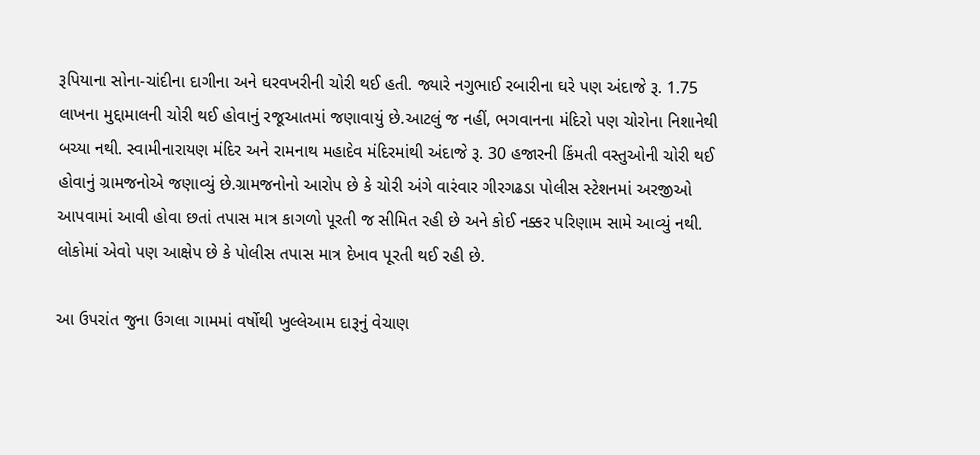રૂપિયાના સોના-ચાંદીના દાગીના અને ઘરવખરીની ચોરી થઈ હતી. જ્યારે નગુભાઈ રબારીના ઘરે પણ અંદાજે રૂ. 1.75 લાખના મુદ્દામાલની ચોરી થઈ હોવાનું રજૂઆતમાં જણાવાયું છે.આટલું જ નહીં, ભગવાનના મંદિરો પણ ચોરોના નિશાનેથી બચ્યા નથી. સ્વામીનારાયણ મંદિર અને રામનાથ મહાદેવ મંદિરમાંથી અંદાજે રૂ. 30 હજારની કિંમતી વસ્તુઓની ચોરી થઈ હોવાનું ગ્રામજનોએ જણાવ્યું છે.ગ્રામજનોનો આરોપ છે કે ચોરી અંગે વારંવાર ગીરગઢડા પોલીસ સ્ટેશનમાં અરજીઓ આપવામાં આવી હોવા છતાં તપાસ માત્ર કાગળો પૂરતી જ સીમિત રહી છે અને કોઈ નક્કર પરિણામ સામે આવ્યું નથી. લોકોમાં એવો પણ આક્ષેપ છે કે પોલીસ તપાસ માત્ર દેખાવ પૂરતી થઈ રહી છે.

આ ઉપરાંત જુના ઉગલા ગામમાં વર્ષોથી ખુલ્લેઆમ દારૂનું વેચાણ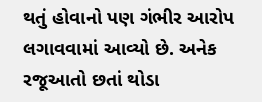થતું હોવાનો પણ ગંભીર આરોપ લગાવવામાં આવ્યો છે. અનેક રજૂઆતો છતાં થોડા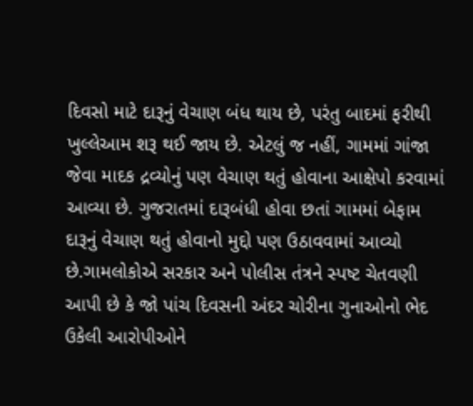દિવસો માટે દારૂનું વેચાણ બંધ થાય છે, પરંતુ બાદમાં ફરીથી ખુલ્લેઆમ શરૂ થઈ જાય છે. એટલું જ નહીં, ગામમાં ગાંજા જેવા માદક દ્રવ્યોનું પણ વેચાણ થતું હોવાના આક્ષેપો કરવામાં આવ્યા છે. ગુજરાતમાં દારૂબંધી હોવા છતાં ગામમાં બેફામ દારૂનું વેચાણ થતું હોવાનો મુદ્દો પણ ઉઠાવવામાં આવ્યો છે.ગામલોકોએ સરકાર અને પોલીસ તંત્રને સ્પષ્ટ ચેતવણી આપી છે કે જો પાંચ દિવસની અંદર ચોરીના ગુનાઓનો ભેદ ઉકેલી આરોપીઓને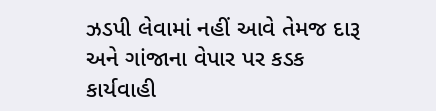ઝડપી લેવામાં નહીં આવે તેમજ દારૂ અને ગાંજાના વેપાર પર કડક કાર્યવાહી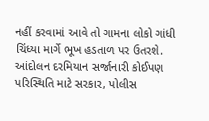નહીં કરવામાં આવે તો ગામના લોકો ગાંધી ચિંધ્યા માર્ગે ભૂખ હડતાળ પર ઉતરશે. આંદોલન દરમિયાન સર્જાનારી કોઈપણ પરિસ્થિતિ માટે સરકાર, પોલીસ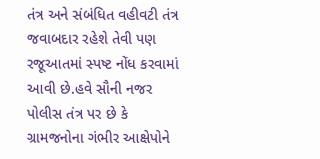તંત્ર અને સંબંધિત વહીવટી તંત્ર જવાબદાર રહેશે તેવી પણ રજૂઆતમાં સ્પષ્ટ નોંધ કરવામાં આવી છે.હવે સૌની નજર પોલીસ તંત્ર પર છે કે ગ્રામજનોના ગંભીર આક્ષેપોને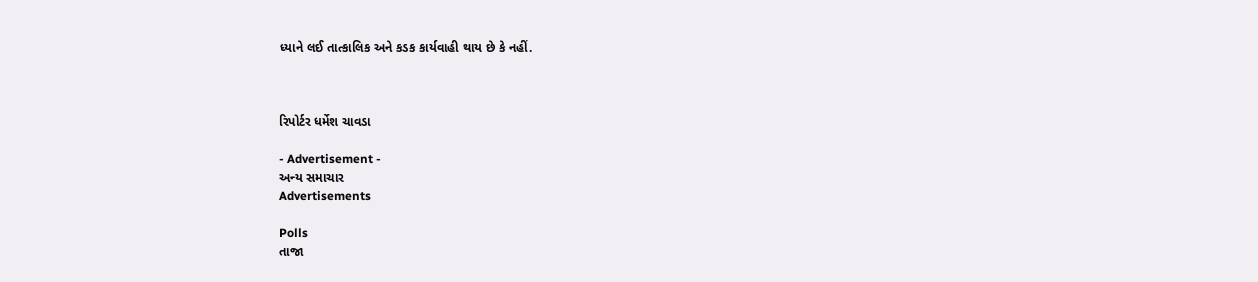ધ્યાને લઈ તાત્કાલિક અને કડક કાર્યવાહી થાય છે કે નહીં.



રિપોર્ટર ધર્મેશ ચાવડા

- Advertisement -
અન્ય સમાચાર
Advertisements

Polls
તાજા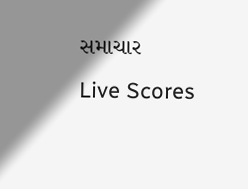સમાચાર
Live Scores